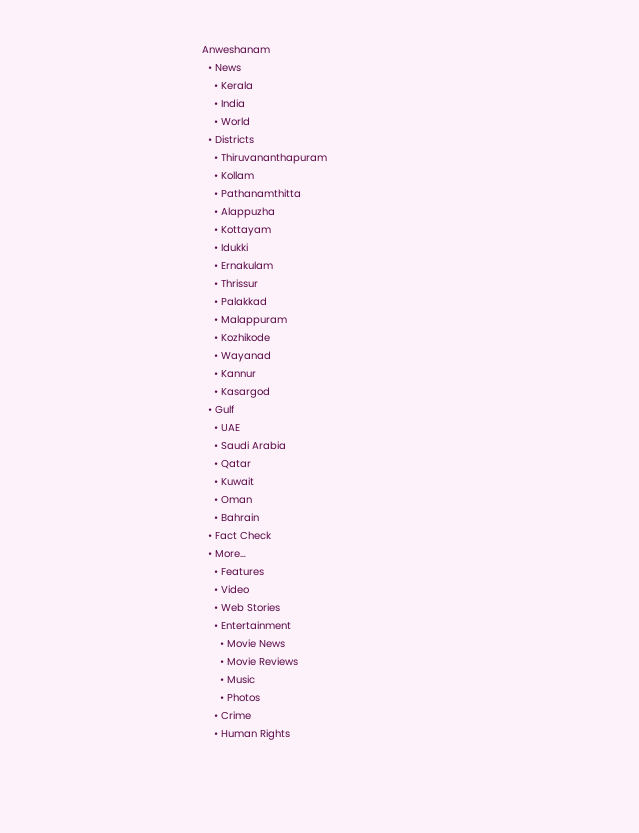Anweshanam
  • News
    • Kerala
    • India
    • World
  • Districts
    • Thiruvananthapuram
    • Kollam
    • Pathanamthitta
    • Alappuzha
    • Kottayam
    • Idukki
    • Ernakulam
    • Thrissur
    • Palakkad
    • Malappuram
    • Kozhikode
    • Wayanad
    • Kannur
    • Kasargod
  • Gulf
    • UAE
    • Saudi Arabia
    • Qatar
    • Kuwait
    • Oman
    • Bahrain
  • Fact Check
  • More…
    • Features
    • Video
    • Web Stories
    • Entertainment
      • Movie News
      • Movie Reviews
      • Music
      • Photos
    • Crime
    • Human Rights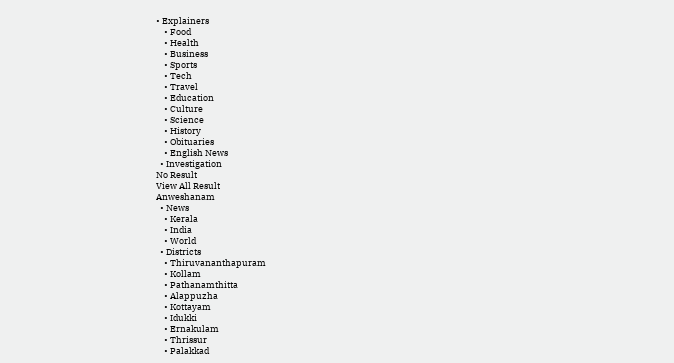• Explainers
    • Food
    • Health
    • Business
    • Sports
    • Tech
    • Travel
    • Education
    • Culture
    • Science
    • History
    • Obituaries
    • English News
  • Investigation
No Result
View All Result
Anweshanam
  • News
    • Kerala
    • India
    • World
  • Districts
    • Thiruvananthapuram
    • Kollam
    • Pathanamthitta
    • Alappuzha
    • Kottayam
    • Idukki
    • Ernakulam
    • Thrissur
    • Palakkad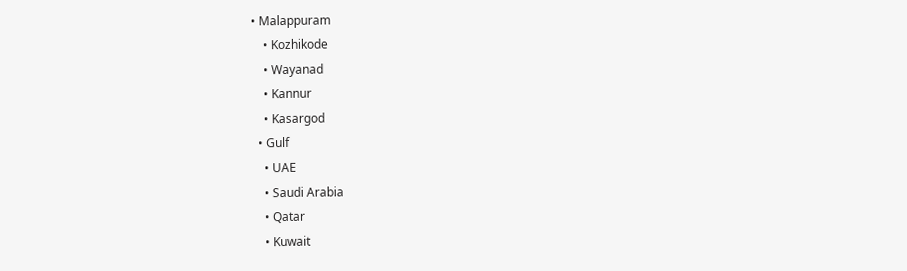• Malappuram
    • Kozhikode
    • Wayanad
    • Kannur
    • Kasargod
  • Gulf
    • UAE
    • Saudi Arabia
    • Qatar
    • Kuwait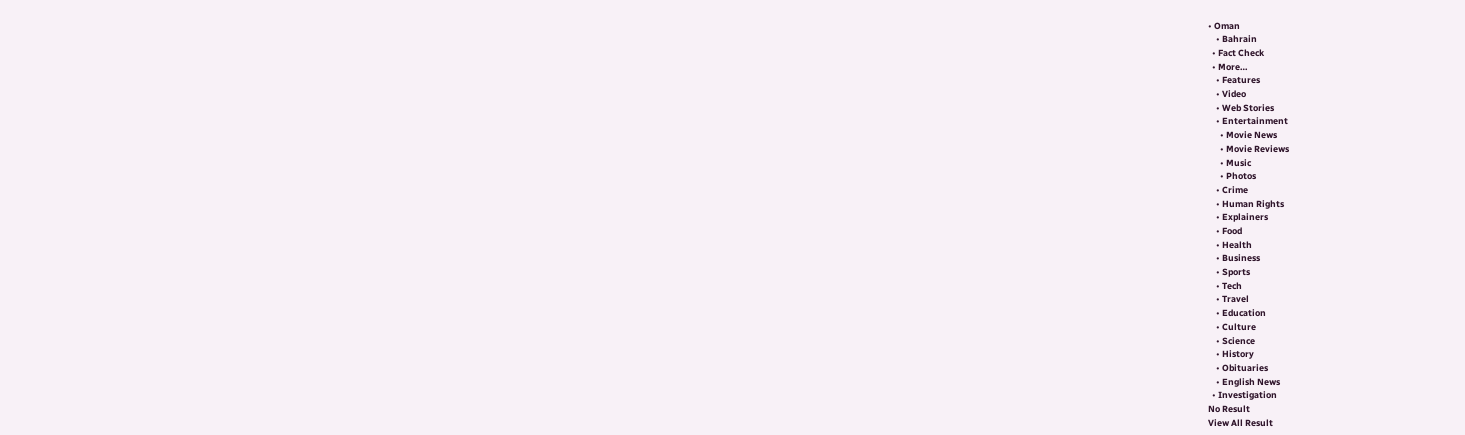• Oman
    • Bahrain
  • Fact Check
  • More…
    • Features
    • Video
    • Web Stories
    • Entertainment
      • Movie News
      • Movie Reviews
      • Music
      • Photos
    • Crime
    • Human Rights
    • Explainers
    • Food
    • Health
    • Business
    • Sports
    • Tech
    • Travel
    • Education
    • Culture
    • Science
    • History
    • Obituaries
    • English News
  • Investigation
No Result
View All Result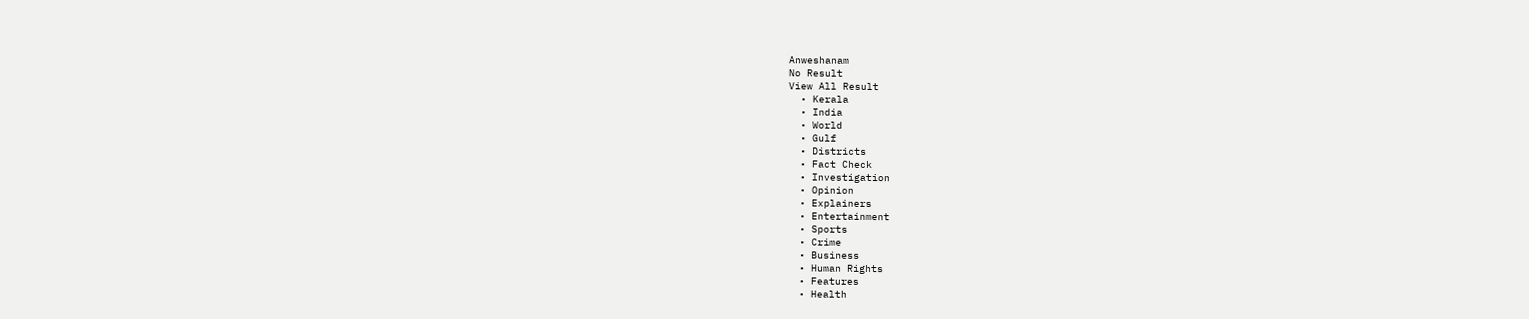Anweshanam
No Result
View All Result
  • Kerala
  • India
  • World
  • Gulf
  • Districts
  • Fact Check
  • Investigation
  • Opinion
  • Explainers
  • Entertainment
  • Sports
  • Crime
  • Business
  • Human Rights
  • Features
  • Health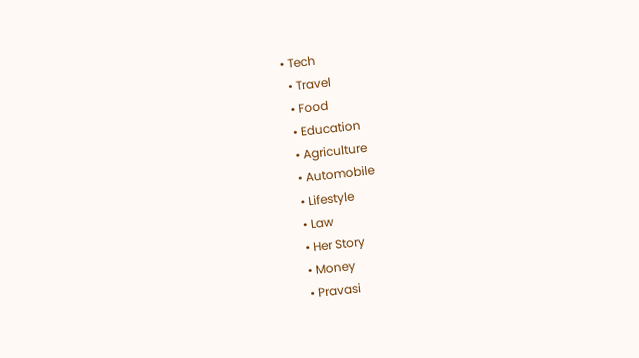• Tech
  • Travel
  • Food
  • Education
  • Agriculture
  • Automobile
  • Lifestyle
  • Law
  • Her Story
  • Money
  • Pravasi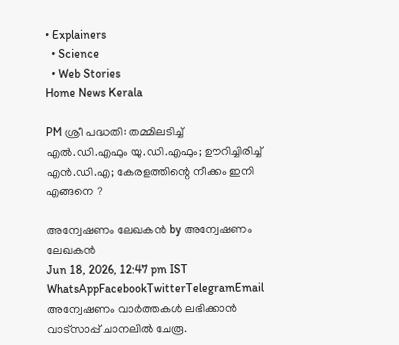• Explainers
  • Science
  • Web Stories
Home News Kerala

PM ശ്രീ പദ്ധതി: തമ്മിലടിച്ച് എല്‍.ഡി.എഫും യു.ഡി.എഫും; ഊറിച്ചിരിച്ച് എന്‍.ഡി.എ; കേരളത്തിന്റെ നീക്കം ഇനി എങ്ങനെ ?

അന്വേഷണം ലേഖകൻ by അന്വേഷണം ലേഖകൻ
Jun 18, 2026, 12:47 pm IST
WhatsAppFacebookTwitterTelegramEmail
അന്വേഷണം വാർത്തകൾ ലഭിക്കാന്‍ വാട്സാപ്പ് ചാനലില്‍ ചേരൂ.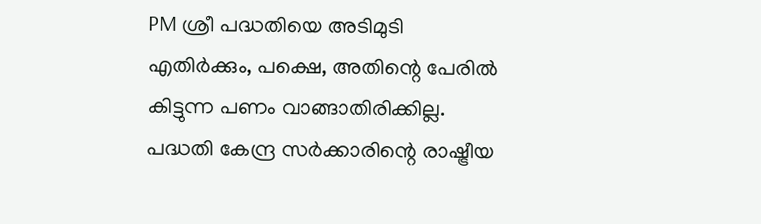PM ശ്രീ പദ്ധതിയെ അടിമുടി എതിര്‍ക്കും, പക്ഷെ, അതിന്റെ പേരില്‍ കിട്ടുന്ന പണം വാങ്ങാതിരിക്കില്ല. പദ്ധതി കേന്ദ്ര സര്‍ക്കാരിന്റെ രാഷ്ട്രീയ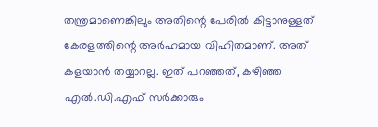തന്ത്രമാണെങ്കിലും അതിന്റെ പേരില്‍ കിട്ടാനുള്ളത് കേരളത്തിന്റെ അര്‍ഹമായ വിഹിതമാണ്. അത് കളയാന്‍ തയ്യാറല്ല. ഇത് പറഞ്ഞത്, കഴിഞ്ഞ എല്‍.ഡി.എഫ് സര്‍ക്കാരും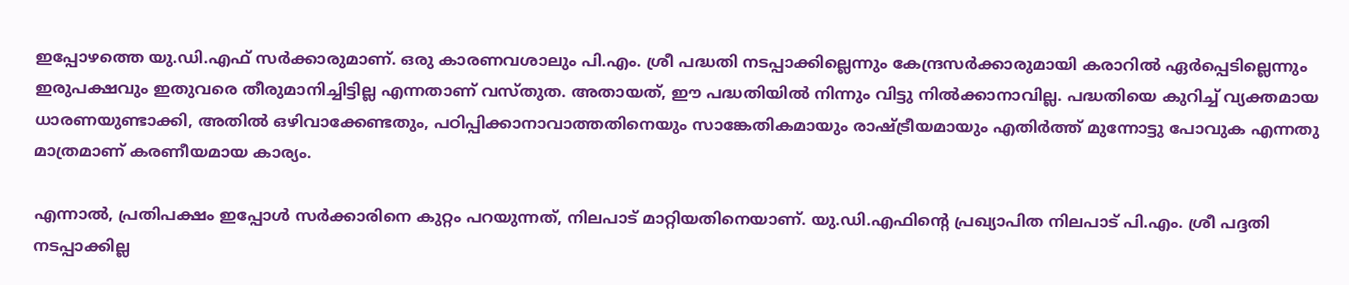ഇപ്പോഴത്തെ യു.ഡി.എഫ് സര്‍ക്കാരുമാണ്. ഒരു കാരണവശാലും പി.എം. ശ്രീ പദ്ധതി നടപ്പാക്കില്ലെന്നും കേന്ദ്രസര്‍ക്കാരുമായി കരാറില്‍ ഏര്‍പ്പെടില്ലെന്നും ഇരുപക്ഷവും ഇതുവരെ തീരുമാനിച്ചിട്ടില്ല എന്നതാണ് വസ്തുത. അതായത്, ഈ പദ്ധതിയില്‍ നിന്നും വിട്ടു നില്‍ക്കാനാവില്ല. പദ്ധതിയെ കുറിച്ച് വ്യക്തമായ ധാരണയുണ്ടാക്കി, അതില്‍ ഒഴിവാക്കേണ്ടതും, പഠിപ്പിക്കാനാവാത്തതിനെയും സാങ്കേതികമായും രാഷ്ട്രീയമായും എതിര്‍ത്ത് മുന്നോട്ടു പോവുക എന്നതു മാത്രമാണ് കരണീയമായ കാര്യം.

എന്നാല്‍, പ്രതിപക്ഷം ഇപ്പോള്‍ സര്‍ക്കാരിനെ കുറ്റം പറയുന്നത്, നിലപാട് മാറ്റിയതിനെയാണ്. യു.ഡി.എഫിന്റെ പ്രഖ്യാപിത നിലപാട് പി.എം. ശ്രീ പദ്ദതി നടപ്പാക്കില്ല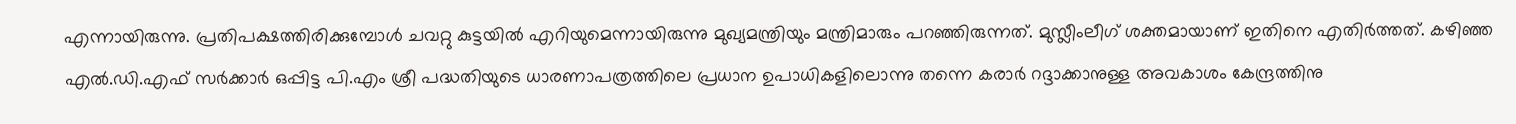എന്നായിരുന്നു. പ്രതിപക്ഷത്തിരിക്കുമ്പോള്‍ ചവറ്റു കുട്ടയില്‍ എറിയുമെന്നായിരുന്നു മുഖ്യമന്ത്രിയും മന്ത്രിമാരും പറഞ്ഞിരുന്നത്. മുസ്ലീംലീഗ് ശക്തമായാണ് ഇതിനെ എതിര്‍ത്തത്. കഴിഞ്ഞ എല്‍.ഡി.എഫ് സര്‍ക്കാര്‍ ഒപ്പിട്ട പി.എം ശ്രീ പദ്ധതിയുടെ ധാരണാപത്രത്തിലെ പ്രധാന ഉപാധികളിലൊന്നു തന്നെ കരാര്‍ റദ്ദാക്കാനുള്ള അവകാശം കേന്ദ്രത്തിനു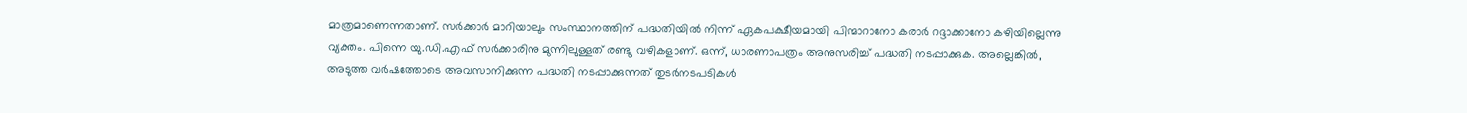മാത്രമാണെന്നതാണ്. സര്‍ക്കാര്‍ മാറിയാലും സംസ്ഥാനത്തിന് പദ്ധതിയില്‍ നിന്ന് ഏകപക്ഷീയമായി പിന്മാറാനോ കരാര്‍ റദ്ദാക്കാനോ കഴിയില്ലെന്നു വ്യക്തം. പിന്നെ യു.ഡി.എഫ് സര്‍ക്കാരിനു മുന്നിലുള്ളത് രണ്ടു വഴികളാണ്. ഒന്ന്, ധാരണാപത്രം അനുസരിച്ച് പദ്ധതി നടപ്പാക്കുക. അല്ലെങ്കില്‍, അടുത്ത വര്‍ഷത്തോടെ അവസാനിക്കുന്ന പദ്ധതി നടപ്പാക്കുന്നത് തുടര്‍നടപടികള്‍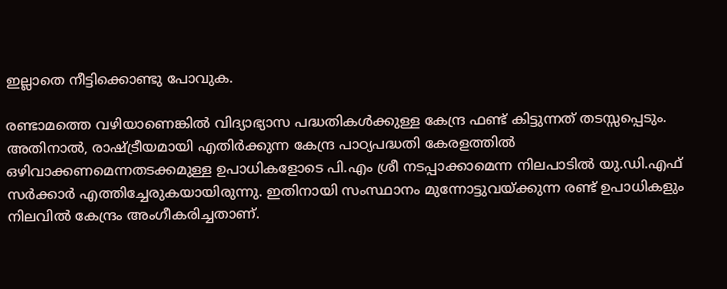ഇല്ലാതെ നീട്ടിക്കൊണ്ടു പോവുക.

രണ്ടാമത്തെ വഴിയാണെങ്കില്‍ വിദ്യാഭ്യാസ പദ്ധതികള്‍ക്കുള്ള കേന്ദ്ര ഫണ്ട് കിട്ടുന്നത് തടസ്സപ്പെടും. അതിനാല്‍, രാഷ്ട്രീയമായി എതിര്‍ക്കുന്ന കേന്ദ്ര പാഠ്യപദ്ധതി കേരളത്തില്‍ ഒഴിവാക്കണമെന്നതടക്കമുള്ള ഉപാധികളോടെ പി.എം ശ്രീ നടപ്പാക്കാമെന്ന നിലപാടില്‍ യു.ഡി.എഫ് സര്‍ക്കാര്‍ എത്തിച്ചേരുകയായിരുന്നു. ഇതിനായി സംസ്ഥാനം മുന്നോട്ടുവയ്ക്കുന്ന രണ്ട് ഉപാധികളും നിലവില്‍ കേന്ദ്രം അംഗീകരിച്ചതാണ്.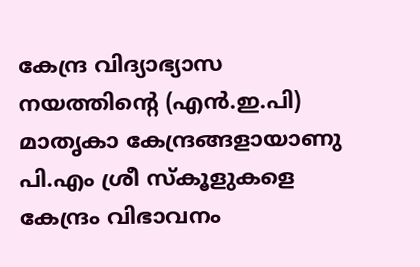കേന്ദ്ര വിദ്യാഭ്യാസ നയത്തിന്റെ (എന്‍.ഇ.പി) മാതൃകാ കേന്ദ്രങ്ങളായാണു പി.എം ശ്രീ സ്‌കൂളുകളെ കേന്ദ്രം വിഭാവനം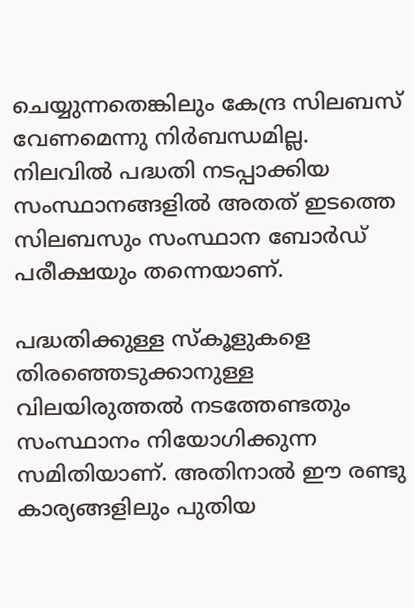ചെയ്യുന്നതെങ്കിലും കേന്ദ്ര സിലബസ് വേണമെന്നു നിര്‍ബന്ധമില്ല. നിലവില്‍ പദ്ധതി നടപ്പാക്കിയ സംസ്ഥാനങ്ങളില്‍ അതത് ഇടത്തെ സിലബസും സംസ്ഥാന ബോര്‍ഡ് പരീക്ഷയും തന്നെയാണ്.

പദ്ധതിക്കുള്ള സ്‌കൂളുകളെ തിരഞ്ഞെടുക്കാനുള്ള വിലയിരുത്തല്‍ നടത്തേണ്ടതും സംസ്ഥാനം നിയോഗിക്കുന്ന സമിതിയാണ്. അതിനാല്‍ ഈ രണ്ടു കാര്യങ്ങളിലും പുതിയ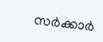സര്‍ക്കാര്‍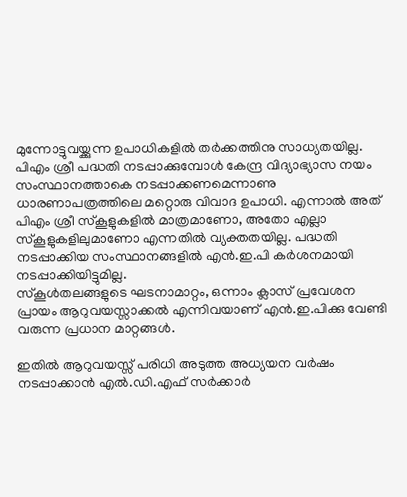മുന്നോട്ടുവയ്ക്കുന്ന ഉപാധികളില്‍ തര്‍ക്കത്തിനു സാധ്യതയില്ല. പിഎം ശ്രീ പദ്ധതി നടപ്പാക്കുമ്പോള്‍ കേന്ദ്ര വിദ്യാഭ്യാസ നയം സംസ്ഥാനത്താകെ നടപ്പാക്കണമെന്നാണു ധാരണാപത്രത്തിലെ മറ്റൊരു വിവാദ ഉപാധി. എന്നാല്‍ അത് പിഎം ശ്രീ സ്‌കൂളുകളില്‍ മാത്രമാണോ, അതോ എല്ലാ സ്‌കൂളുകളിലുമാണോ എന്നതില്‍ വ്യക്തതയില്ല. പദ്ധതി നടപ്പാക്കിയ സംസ്ഥാനങ്ങളില്‍ എന്‍.ഇ.പി കര്‍ശനമായി നടപ്പാക്കിയിട്ടുമില്ല.
സ്‌കൂള്‍തലങ്ങളുടെ ഘടനാമാറ്റം, ഒന്നാം ക്ലാസ് പ്രവേശന പ്രായം ആറുവയസ്സാക്കല്‍ എന്നിവയാണ് എന്‍.ഇ.പിക്കു വേണ്ടി വരുന്ന പ്രധാന മാറ്റങ്ങള്‍.

ഇതില്‍ ആറുവയസ്സ് പരിധി അടുത്ത അധ്യയന വര്‍ഷം നടപ്പാക്കാന്‍ എല്‍.ഡി.എഫ് സര്‍ക്കാര്‍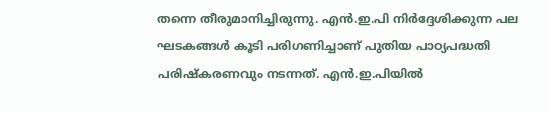തന്നെ തീരുമാനിച്ചിരുന്നു. എന്‍.ഇ.പി നിര്‍ദ്ദേശിക്കുന്ന പല ഘടകങ്ങള്‍ കൂടി പരിഗണിച്ചാണ് പുതിയ പാഠ്യപദ്ധതി പരിഷ്‌കരണവും നടന്നത്. എന്‍.ഇ.പിയില്‍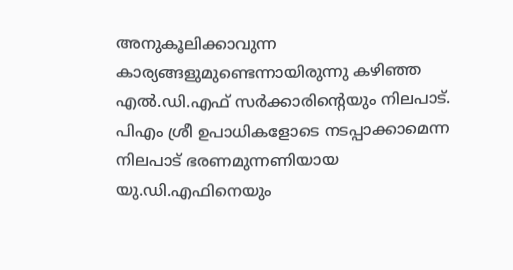അനുകൂലിക്കാവുന്ന കാര്യങ്ങളുമുണ്ടെന്നായിരുന്നു കഴിഞ്ഞ എല്‍.ഡി.എഫ് സര്‍ക്കാരിന്റെയും നിലപാട്. പിഎം ശ്രീ ഉപാധികളോടെ നടപ്പാക്കാമെന്ന നിലപാട് ഭരണമുന്നണിയായ യു.ഡി.എഫിനെയും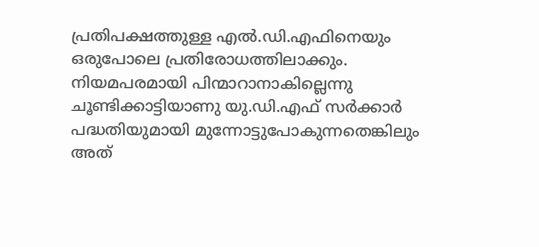പ്രതിപക്ഷത്തുള്ള എല്‍.ഡി.എഫിനെയും ഒരുപോലെ പ്രതിരോധത്തിലാക്കും. നിയമപരമായി പിന്മാറാനാകില്ലെന്നു ചൂണ്ടിക്കാട്ടിയാണു യു.ഡി.എഫ് സര്‍ക്കാര്‍ പദ്ധതിയുമായി മുന്നോട്ടുപോകുന്നതെങ്കിലും അത്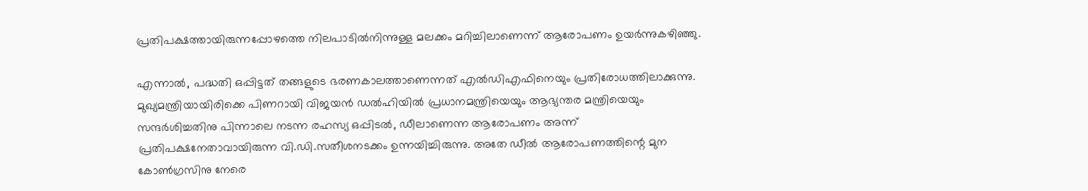പ്രതിപക്ഷത്തായിരുന്നപ്പോഴത്തെ നിലപാടില്‍നിന്നുള്ള മലക്കം മറിച്ചിലാണെന്ന് ആരോപണം ഉയര്‍ന്നുകഴിഞ്ഞു.

എന്നാല്‍, പദ്ധതി ഒപ്പിട്ടത് തങ്ങളുടെ ഭരണകാലത്താണെന്നത് എല്‍ഡിഎഫിനെയും പ്രതിരോധത്തിലാക്കുന്നു. മുഖ്യമന്ത്രിയായിരിക്കെ പിണറായി വിജയന്‍ ഡല്‍ഹിയില്‍ പ്രധാനമന്ത്രിയെയും ആഭ്യന്തര മന്ത്രിയെയും സന്ദര്‍ശിച്ചതിനു പിന്നാലെ നടന്ന രഹസ്യ ഒപ്പിടല്‍, ഡീലാണെന്ന ആരോപണം അന്ന് പ്രതിപക്ഷനേതാവായിരുന്ന വി.ഡി.സതീശനടക്കം ഉന്നയിച്ചിരുന്നു. അതേ ഡീല്‍ ആരോപണത്തിന്റെ മുന കോണ്‍ഗ്രസിനു നേരെ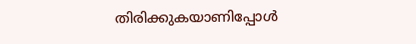തിരിക്കുകയാണിപ്പോള്‍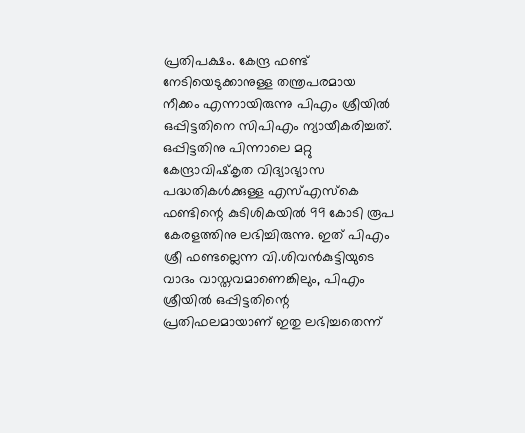പ്രതിപക്ഷം. കേന്ദ്ര ഫണ്ട് നേടിയെടുക്കാനുള്ള തന്ത്രപരമായ നീക്കം എന്നായിരുന്നു പിഎം ശ്രീയില്‍ ഒപ്പിട്ടതിനെ സിപിഎം ന്യായീകരിച്ചത്. ഒപ്പിട്ടതിനു പിന്നാലെ മറ്റു കേന്ദ്രാവിഷ്‌കൃത വിദ്യാഭ്യാസ പദ്ധതികള്‍ക്കുള്ള എസ്എസ്‌കെ ഫണ്ടിന്റെ കുടിശികയില്‍ 99 കോടി രൂപ കേരളത്തിനു ലഭിച്ചിരുന്നു. ഇത് പിഎം ശ്രീ ഫണ്ടല്ലെന്ന വി.ശിവന്‍കുട്ടിയുടെ വാദം വാസ്തവമാണെങ്കിലും, പിഎം ശ്രീയില്‍ ഒപ്പിട്ടതിന്റെ പ്രതിഫലമായാണ് ഇതു ലഭിച്ചതെന്ന്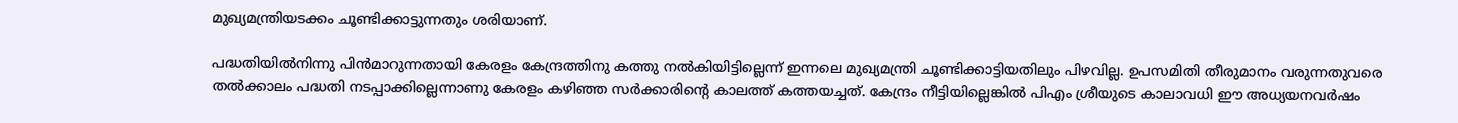മുഖ്യമന്ത്രിയടക്കം ചൂണ്ടിക്കാട്ടുന്നതും ശരിയാണ്.

പദ്ധതിയില്‍നിന്നു പിന്‍മാറുന്നതായി കേരളം കേന്ദ്രത്തിനു കത്തു നല്‍കിയിട്ടില്ലെന്ന് ഇന്നലെ മുഖ്യമന്ത്രി ചൂണ്ടിക്കാട്ടിയതിലും പിഴവില്ല. ഉപസമിതി തീരുമാനം വരുന്നതുവരെ തല്‍ക്കാലം പദ്ധതി നടപ്പാക്കില്ലെന്നാണു കേരളം കഴിഞ്ഞ സര്‍ക്കാരിന്റെ കാലത്ത് കത്തയച്ചത്. കേന്ദ്രം നീട്ടിയില്ലെങ്കില്‍ പിഎം ശ്രീയുടെ കാലാവധി ഈ അധ്യയനവര്‍ഷം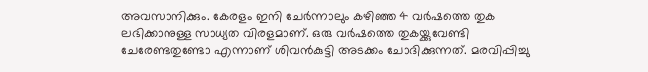അവസാനിക്കും. കേരളം ഇനി ചേര്‍ന്നാലും കഴിഞ്ഞ 4 വര്‍ഷത്തെ തുക ലഭിക്കാനുള്ള സാധ്യത വിരളമാണ്. ഒരു വര്‍ഷത്തെ തുകയ്ക്കുവേണ്ടി ചേരേണ്ടതുണ്ടോ എന്നാണ് ശിവന്‍കുട്ടി അടക്കം ചോദിക്കുന്നത്. മരവിപ്പിച്ചു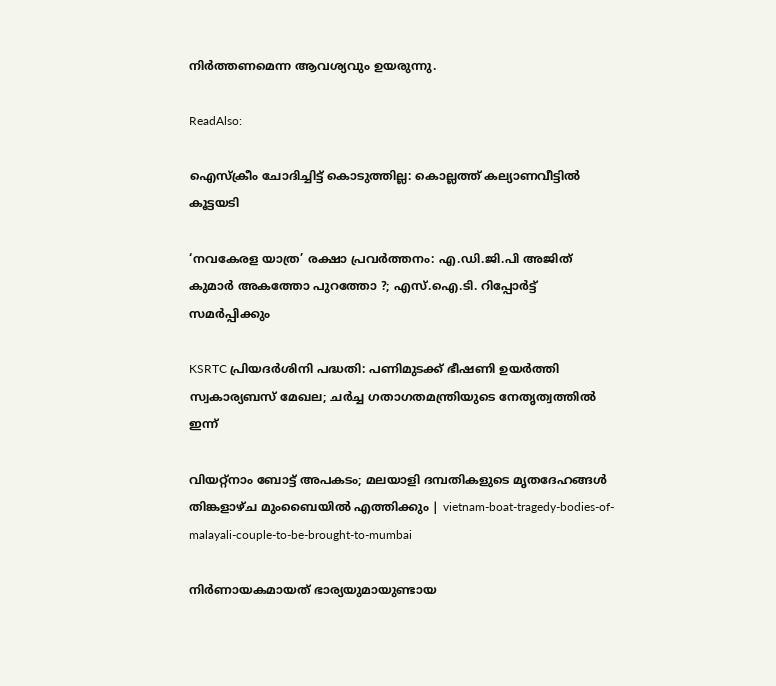നിര്‍ത്തണമെന്ന ആവശ്യവും ഉയരുന്നു.

ReadAlso:

ഐസ്‌ക്രീം ചോദിച്ചിട്ട് കൊടുത്തില്ല: കൊല്ലത്ത് കല്യാണവീട്ടില്‍ കൂട്ടയടി

‘നവകേരള യാത്ര’ രക്ഷാ പ്രവര്‍ത്തനം: എ.ഡി.ജി.പി അജിത് കുമാര്‍ അകത്തോ പുറത്തോ ?; എസ്.ഐ.ടി. റിപ്പോര്‍ട്ട് സമര്‍പ്പിക്കും

KSRTC പ്രിയദര്‍ശിനി പദ്ധതി: പണിമുടക്ക് ഭീഷണി ഉയര്‍ത്തി സ്വകാര്യബസ് മേഖല; ചര്‍ച്ച ഗതാഗതമന്ത്രിയുടെ നേതൃത്വത്തില്‍ ഇന്ന്

വിയറ്റ്‌നാം ബോട്ട് അപകടം; മലയാളി ദമ്പതികളുടെ മൃതദേഹങ്ങൾ തിങ്കളാഴ്ച മുംബൈയിൽ എത്തിക്കും | vietnam-boat-tragedy-bodies-of-malayali-couple-to-be-brought-to-mumbai

നിര്‍ണായകമായത് ഭാര്യയുമായുണ്ടായ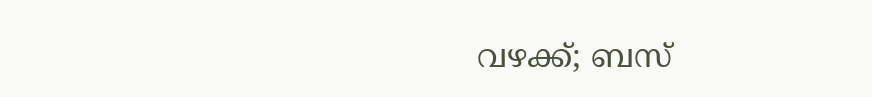വഴക്ക്; ബസ്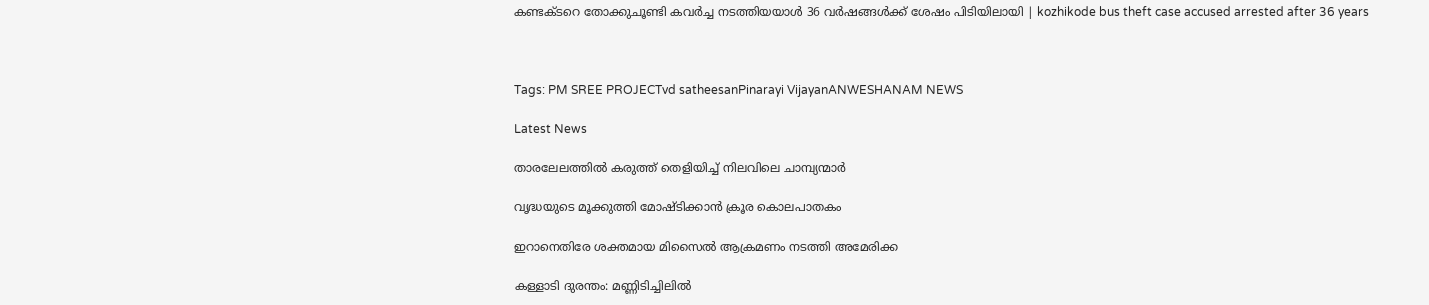കണ്ടക്ടറെ തോക്കുചൂണ്ടി കവര്‍ച്ച നടത്തിയയാള്‍ 36 വര്‍ഷങ്ങള്‍ക്ക് ശേഷം പിടിയിലായി | kozhikode bus theft case accused arrested after 36 years



Tags: PM SREE PROJECTvd satheesanPinarayi VijayanANWESHANAM NEWS

Latest News

താരലേലത്തിൽ കരുത്ത് തെളിയിച്ച് നിലവിലെ ചാമ്പ്യന്മാർ

വൃദ്ധയുടെ മൂക്കുത്തി മോഷ്ടിക്കാന്‍ ക്രൂര കൊലപാതകം

ഇറാനെതിരേ ശക്തമായ മിസൈല്‍ ആക്രമണം നടത്തി അമേരിക്ക

കള്ളാടി ദുരന്തം: മണ്ണിടിച്ചിലില്‍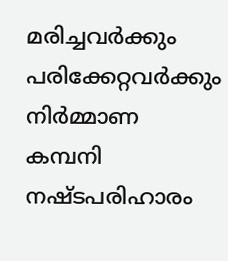മരിച്ചവര്‍ക്കും പരിക്കേറ്റവര്‍ക്കും നിര്‍മ്മാണ കമ്പനി നഷ്ടപരിഹാരം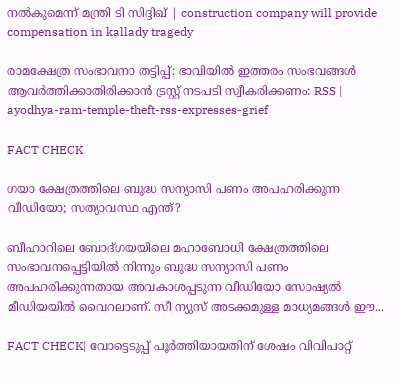നല്‍കുമെന്ന് മന്ത്രി ടി സിദ്ദിഖ് | construction company will provide compensation in kallady tragedy

രാമക്ഷേത്ര സംഭാവനാ തട്ടിപ്പ്: ഭാവിയിൽ ഇത്തരം സംഭവങ്ങൾ ആവർത്തിക്കാതിരിക്കാൻ ട്രസ്റ്റ് നടപടി സ്വീകരിക്കണം: RSS | ayodhya-ram-temple-theft-rss-expresses-grief

FACT CHECK

ഗയാ ക്ഷേത്രത്തിലെ ബുദ്ധ സന്യാസി പണം അപഹരിക്കുന്ന വീഡിയോ; സത്യാവസ്ഥ എന്ത്?

ബീഹാറിലെ ബോദ്ഗയയിലെ മഹാബോധി ക്ഷേത്രത്തിലെ സംഭാവനപ്പെട്ടിയില്‍ നിന്നും ബുദ്ധ സന്യാസി പണം അപഹരിക്കുന്നതായ അവകാശപ്പടുന്ന വീഡിയോ സോഷ്യല്‍ മീഡിയയില്‍ വൈറലാണ്. സീ ന്യുസ് അടക്കമുള്ള മാധ്യമങ്ങള്‍ ഈ...

FACT CHECK| വോട്ടെടുപ്പ് പൂർത്തിയായതിന് ശേഷം വിവിപാറ്റ്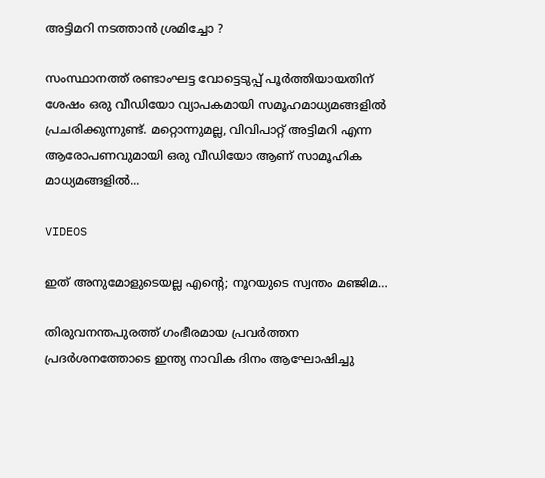അട്ടിമറി നടത്താൻ ശ്രമിച്ചോ ?

സംസ്ഥാനത്ത് രണ്ടാംഘട്ട വോട്ടെടുപ്പ് പൂർത്തിയായതിന് ശേഷം ഒരു വീഡിയോ വ്യാപകമായി സമൂഹമാധ്യമങ്ങളിൽ പ്രചരിക്കുന്നുണ്ട്. മറ്റൊന്നുമല്ല, വിവിപാറ്റ് അട്ടിമറി എന്ന ആരോപണവുമായി ഒരു വീഡിയോ ആണ് സാമൂഹിക മാധ്യമങ്ങളിൽ...

VIDEOS

ഇത് അനുമോളുടെയല്ല എന്റെ; നൂറയുടെ സ്വന്തം മഞ്ജിമ…

തിരുവനന്തപുരത്ത് ഗംഭീരമായ പ്രവർത്തന പ്രദർശനത്തോടെ ഇന്ത്യ നാവിക ദിനം ആഘോഷിച്ചു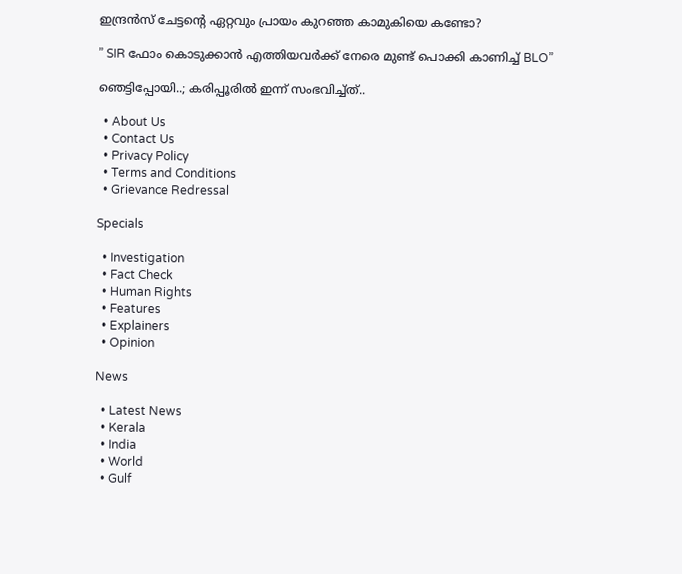ഇന്ദ്രൻസ് ചേട്ടന്റെ ഏറ്റവും പ്രായം കുറഞ്ഞ കാമുകിയെ കണ്ടോ?

” SIR ഫോം കൊടുക്കാൻ എത്തിയവർക്ക് നേരെ മുണ്ട് പൊക്കി കാണിച്ച് BLO”

ഞെട്ടിപ്പോയി..; കരിപ്പൂരിൽ ഇന്ന് സംഭവിച്ച്ത്..

  • About Us
  • Contact Us
  • Privacy Policy
  • Terms and Conditions
  • Grievance Redressal

Specials

  • Investigation
  • Fact Check
  • Human Rights
  • Features
  • Explainers
  • Opinion

News

  • Latest News
  • Kerala
  • India
  • World
  • Gulf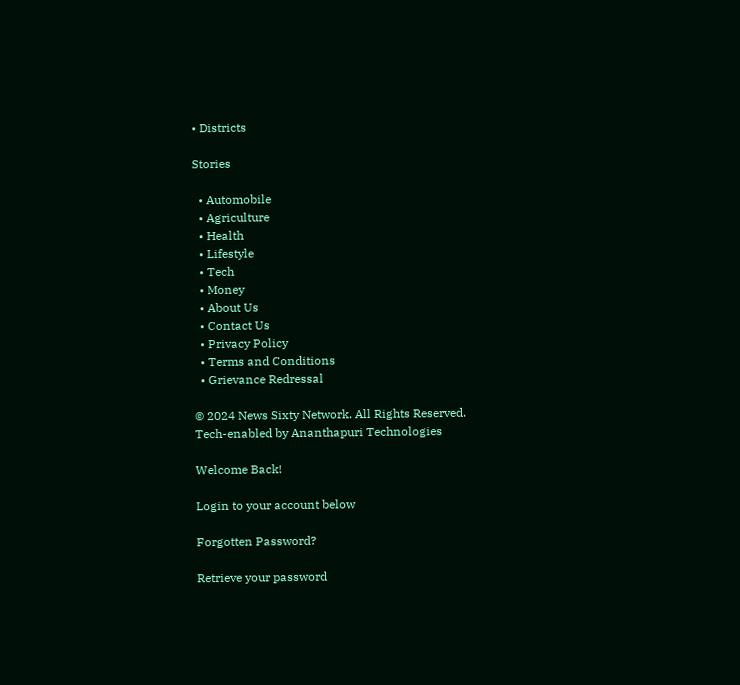• Districts

Stories

  • Automobile
  • Agriculture
  • Health
  • Lifestyle
  • Tech
  • Money
  • About Us
  • Contact Us
  • Privacy Policy
  • Terms and Conditions
  • Grievance Redressal

© 2024 News Sixty Network. All Rights Reserved.
Tech-enabled by Ananthapuri Technologies

Welcome Back!

Login to your account below

Forgotten Password?

Retrieve your password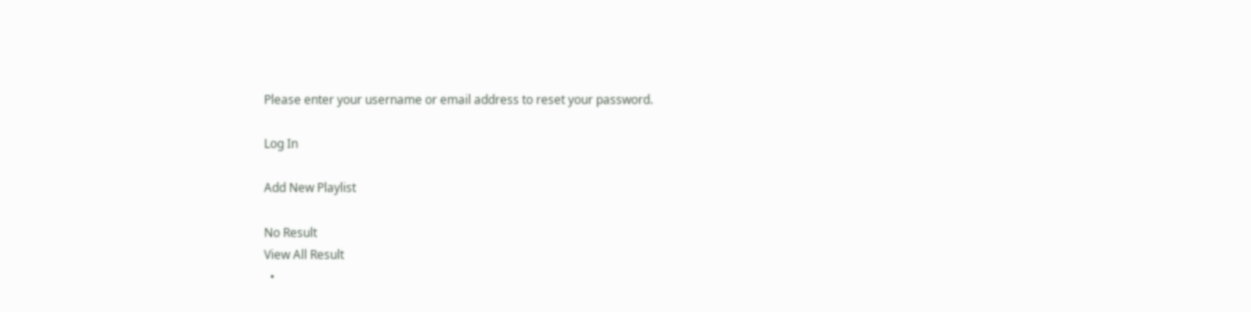Please enter your username or email address to reset your password.

Log In

Add New Playlist

No Result
View All Result
  •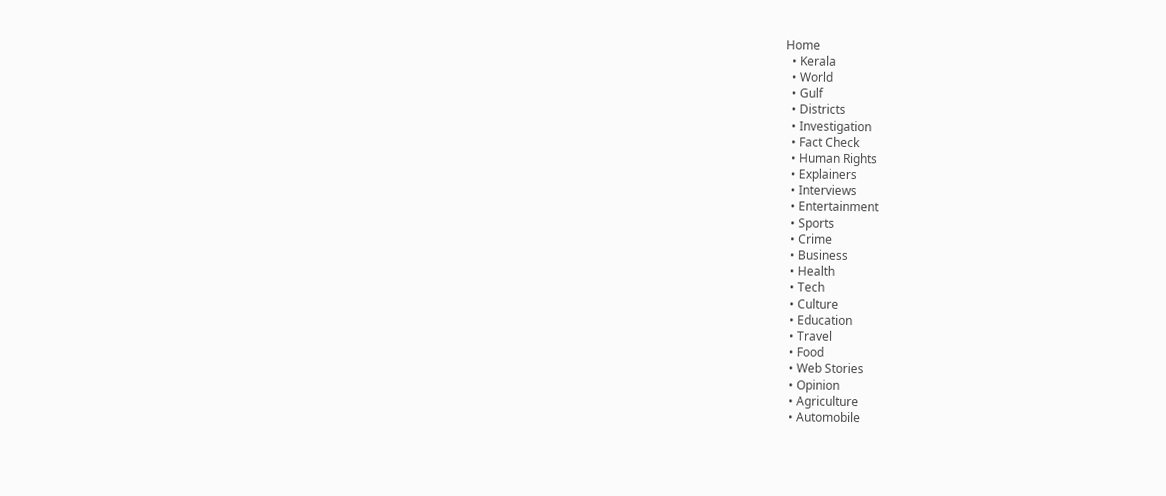Home
  • Kerala
  • World
  • Gulf
  • Districts
  • Investigation
  • Fact Check
  • Human Rights
  • Explainers
  • Interviews
  • Entertainment
  • Sports
  • Crime
  • Business
  • Health
  • Tech
  • Culture
  • Education
  • Travel
  • Food
  • Web Stories
  • Opinion
  • Agriculture
  • Automobile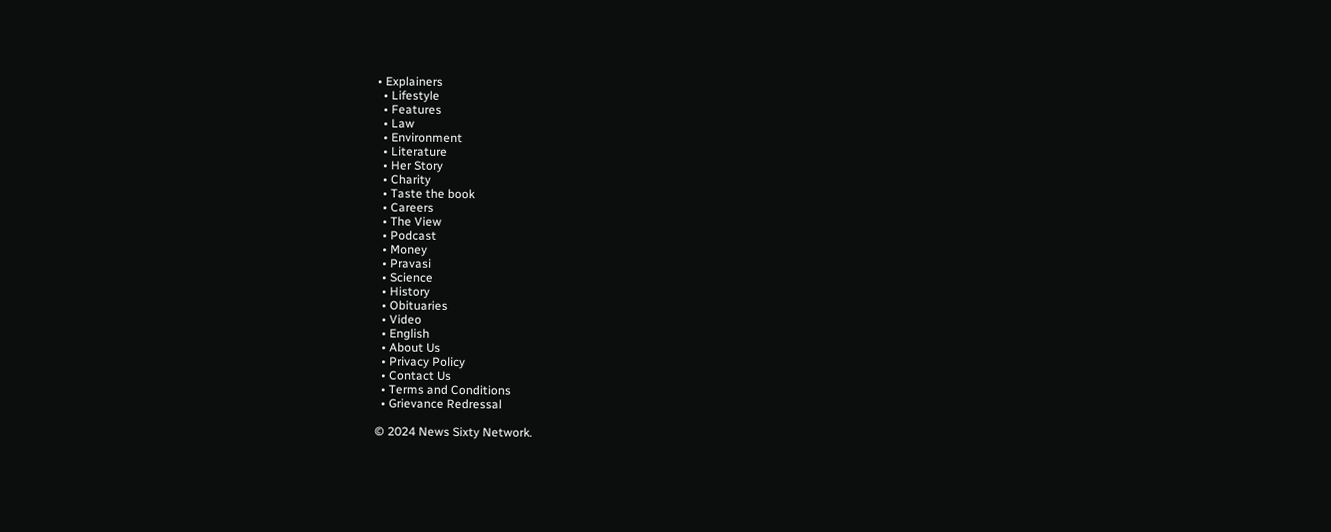• Explainers
  • Lifestyle
  • Features
  • Law
  • Environment
  • Literature
  • Her Story
  • Charity
  • Taste the book
  • Careers
  • The View
  • Podcast
  • Money
  • Pravasi
  • Science
  • History
  • Obituaries
  • Video
  • English
  • About Us
  • Privacy Policy
  • Contact Us
  • Terms and Conditions
  • Grievance Redressal

© 2024 News Sixty Network.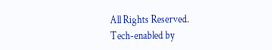All Rights Reserved.
Tech-enabled by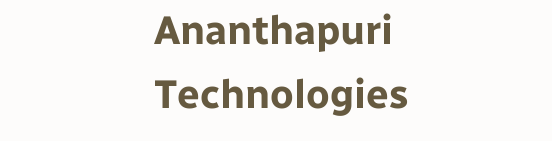Ananthapuri Technologies